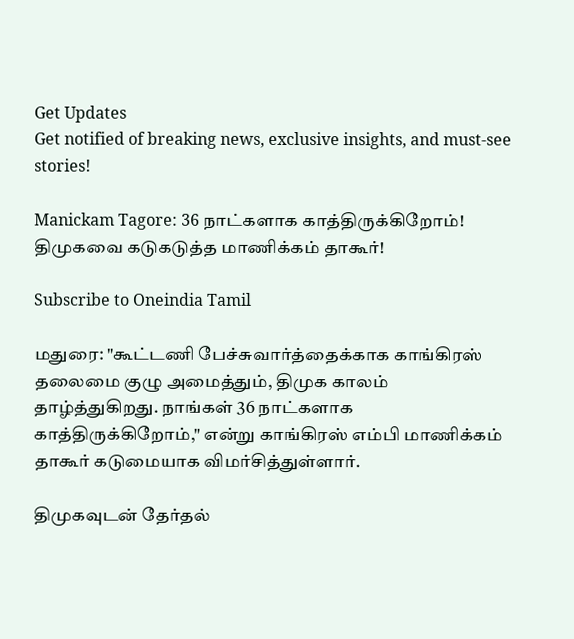Get Updates
Get notified of breaking news, exclusive insights, and must-see stories!

Manickam Tagore: 36 நாட்களாக காத்திருக்கிறோம்! திமுகவை கடுகடுத்த மாணிக்கம் தாகூர்!

Subscribe to Oneindia Tamil

மதுரை: "கூட்டணி பேச்சுவார்த்தைக்காக காங்கிரஸ் தலைமை குழு அமைத்தும், திமுக காலம் தாழ்த்துகிறது. நாங்கள் 36 நாட்களாக காத்திருக்கிறோம்," என்று காங்கிரஸ் எம்பி மாணிக்கம் தாகூர் கடுமையாக விமர்சித்துள்ளார்.

திமுகவுடன் தேர்தல்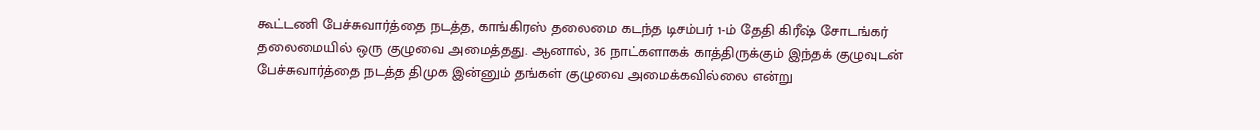கூட்டணி பேச்சுவார்த்தை நடத்த, காங்கிரஸ் தலைமை கடந்த டிசம்பர் 1-ம் தேதி கிரீஷ் சோடங்கர் தலைமையில் ஒரு குழுவை அமைத்தது. ஆனால், 36 நாட்களாகக் காத்திருக்கும் இந்தக் குழுவுடன் பேச்சுவார்த்தை நடத்த திமுக இன்னும் தங்கள் குழுவை அமைக்கவில்லை என்று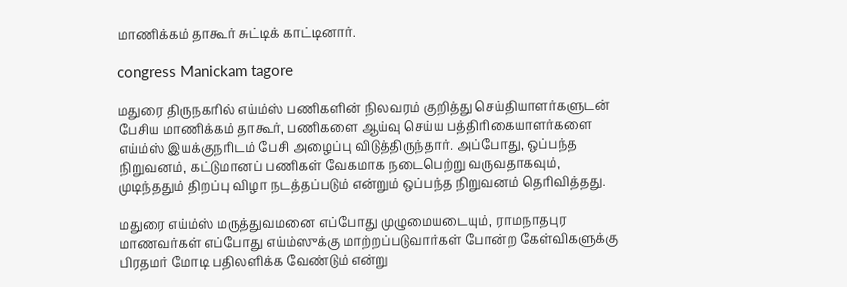மாணிக்கம் தாகூர் சுட்டிக் காட்டினார்.

congress Manickam tagore

மதுரை திருநகரில் எய்ம்ஸ் பணிகளின் நிலவரம் குறித்து செய்தியாளர்களுடன் பேசிய மாணிக்கம் தாகூர், பணிகளை ஆய்வு செய்ய பத்திரிகையாளர்களை எய்ம்ஸ் இயக்குநரிடம் பேசி அழைப்பு விடுத்திருந்தார். அப்போது, ஒப்பந்த நிறுவனம், கட்டுமானப் பணிகள் வேகமாக நடைபெற்று வருவதாகவும், முடிந்ததும் திறப்பு விழா நடத்தப்படும் என்றும் ஒப்பந்த நிறுவனம் தெரிவித்தது.

மதுரை எய்ம்ஸ் மருத்துவமனை எப்போது முழுமையடையும், ராமநாதபுர மாணவர்கள் எப்போது எய்ம்ஸுக்கு மாற்றப்படுவார்கள் போன்ற கேள்விகளுக்கு பிரதமர் மோடி பதிலளிக்க வேண்டும் என்று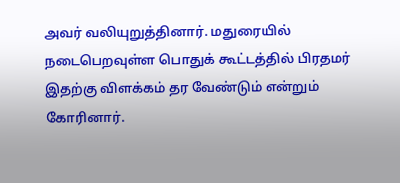அவர் வலியுறுத்தினார். மதுரையில் நடைபெறவுள்ள பொதுக் கூட்டத்தில் பிரதமர் இதற்கு விளக்கம் தர வேண்டும் என்றும் கோரினார்.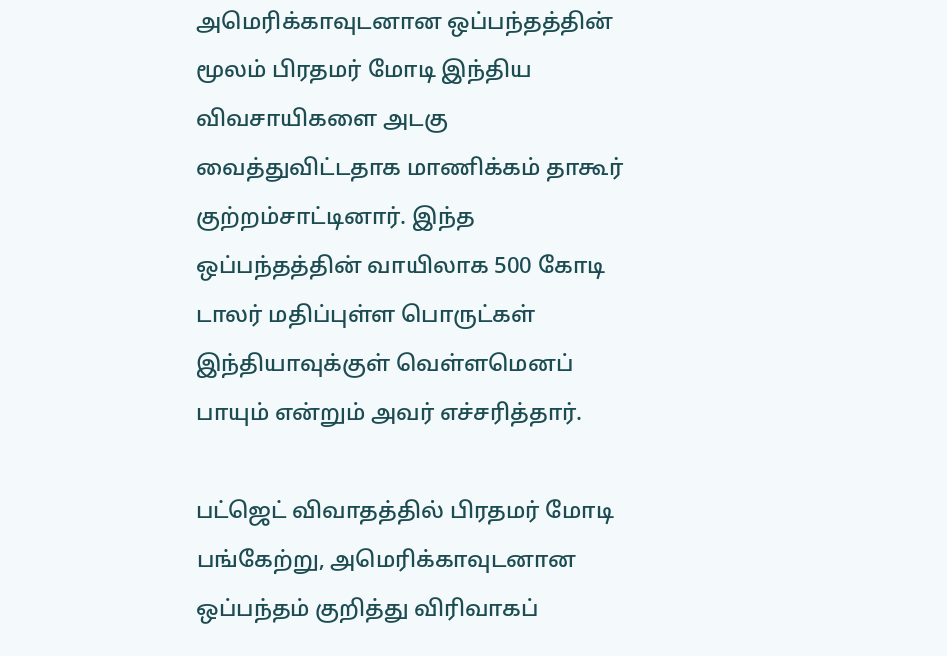அமெரிக்காவுடனான ஒப்பந்தத்தின் மூலம் பிரதமர் மோடி இந்திய விவசாயிகளை அடகு வைத்துவிட்டதாக மாணிக்கம் தாகூர் குற்றம்சாட்டினார். இந்த ஒப்பந்தத்தின் வாயிலாக 500 கோடி டாலர் மதிப்புள்ள பொருட்கள் இந்தியாவுக்குள் வெள்ளமெனப் பாயும் என்றும் அவர் எச்சரித்தார்.

பட்ஜெட் விவாதத்தில் பிரதமர் மோடி பங்கேற்று, அமெரிக்காவுடனான ஒப்பந்தம் குறித்து விரிவாகப்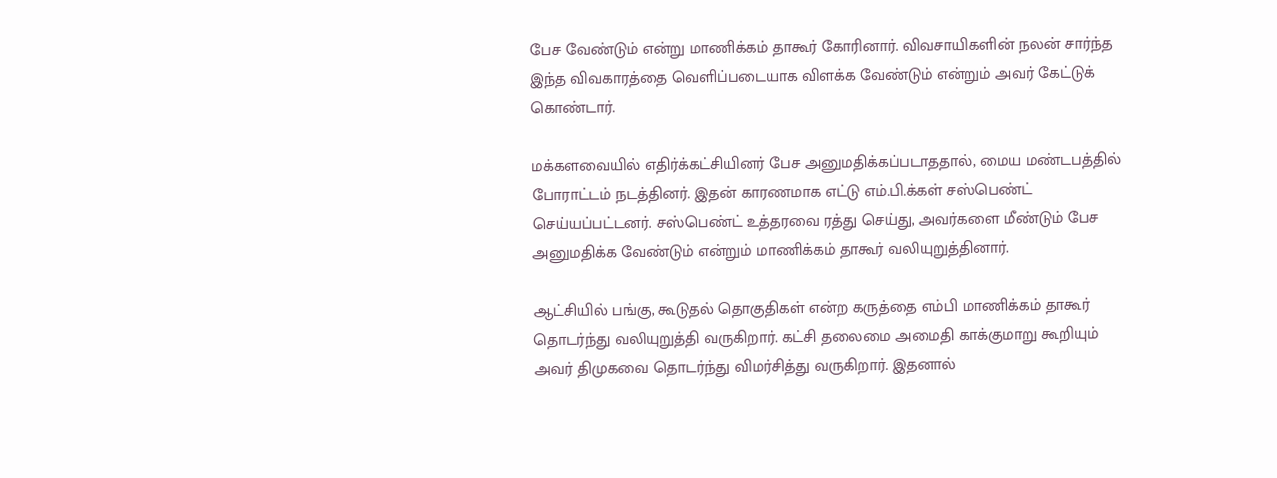பேச வேண்டும் என்று மாணிக்கம் தாகூர் கோரினார். விவசாயிகளின் நலன் சார்ந்த இந்த விவகாரத்தை வெளிப்படையாக விளக்க வேண்டும் என்றும் அவர் கேட்டுக் கொண்டார்.

மக்களவையில் எதிர்க்கட்சியினர் பேச அனுமதிக்கப்படாததால், மைய மண்டபத்தில் போராட்டம் நடத்தினர். இதன் காரணமாக எட்டு எம்.பி.க்கள் சஸ்பெண்ட் செய்யப்பட்டனர். சஸ்பெண்ட் உத்தரவை ரத்து செய்து, அவர்களை மீண்டும் பேச அனுமதிக்க வேண்டும் என்றும் மாணிக்கம் தாகூர் வலியுறுத்தினார்.

ஆட்சியில் பங்கு, கூடுதல் தொகுதிகள் என்ற கருத்தை எம்பி மாணிக்கம் தாகூர் தொடர்ந்து வலியுறுத்தி வருகிறார். கட்சி தலைமை அமைதி காக்குமாறு கூறியும் அவர் திமுகவை தொடர்ந்து விமர்சித்து வருகிறார். இதனால்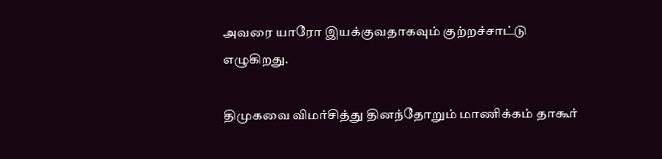அவரை யாரோ இயக்குவதாகவும் குற்றச்சாட்டு எழுகிறது.

திமுகவை விமர்சித்து தினந்தோறும் மாணிக்கம் தாகூர்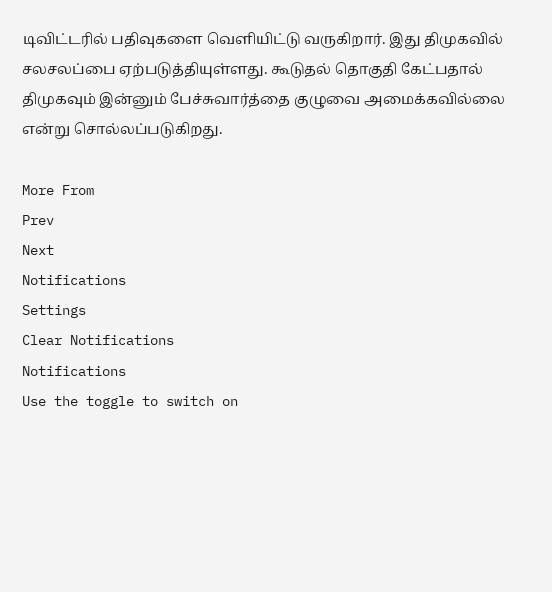டிவிட்டரில் பதிவுகளை வெளியிட்டு வருகிறார். இது திமுகவில் சலசலப்பை ஏற்படுத்தியுள்ளது. கூடுதல் தொகுதி கேட்பதால் திமுகவும் இன்னும் பேச்சுவார்த்தை குழுவை அமைக்கவில்லை என்று சொல்லப்படுகிறது.

More From
Prev
Next
Notifications
Settings
Clear Notifications
Notifications
Use the toggle to switch on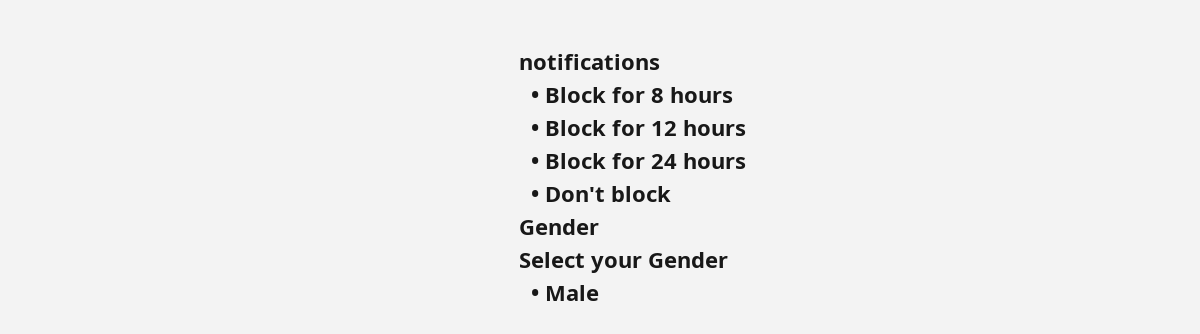notifications
  • Block for 8 hours
  • Block for 12 hours
  • Block for 24 hours
  • Don't block
Gender
Select your Gender
  • Male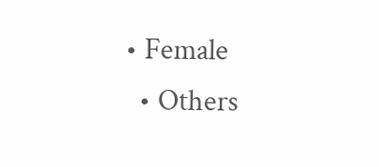• Female
  • Others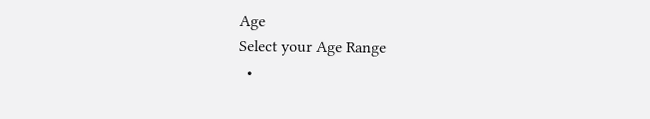Age
Select your Age Range
  •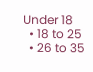Under 18
  • 18 to 25
  • 26 to 35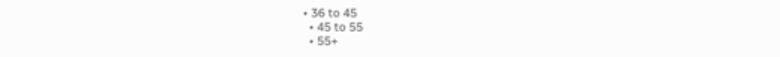• 36 to 45
  • 45 to 55
  • 55+